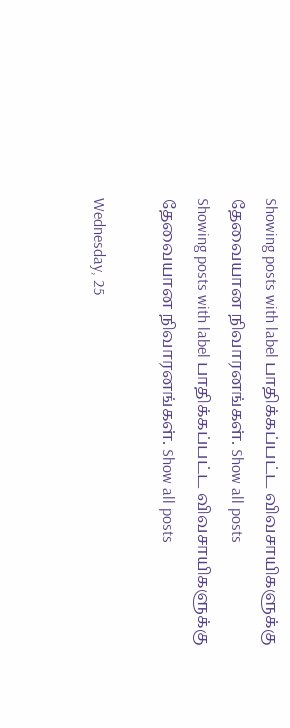Showing posts with label பாதிக்கப்பட்ட விவசாயிகளுக்கு தேவையான நிவாரனங்கள். Show all posts
Showing posts with label பாதிக்கப்பட்ட விவசாயிகளுக்கு தேவையான நிவாரனங்கள். Show all posts

Wednesday, 25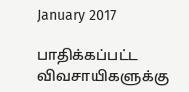January 2017

பாதிக்கப்பட்ட விவசாயிகளுக்கு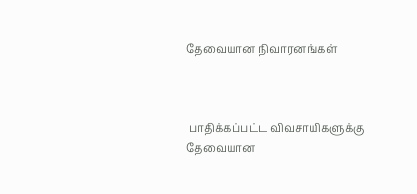தேவையான நிவாரனங்கள்



 பாதிக்கப்பட்ட விவசாயிகளுக்கு தேவையான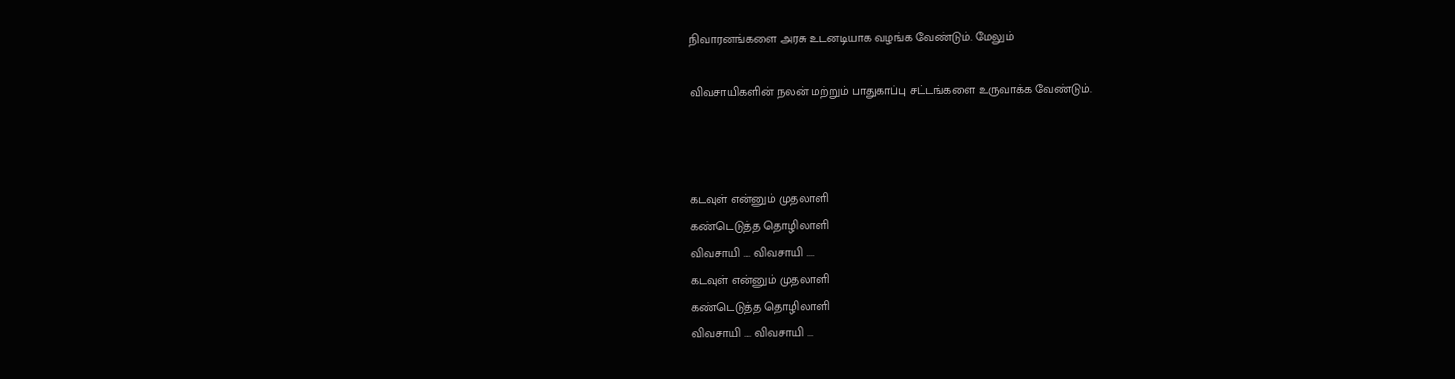நிவாரனங்களை அரசு உடனடியாக வழங்க வேண்டும். மேலும்

விவசாயிகளின் நலன் மற்றும் பாதுகாப்பு சட்டங்களை உருவாக்க வேண்டும்.



கடவுள் என்னும் முதலாளி
கண்டெடுத்த தொழிலாளி
விவசாயி .... விவசாயி ....
கடவுள் என்னும் முதலாளி
கண்டெடுத்த தொழிலாளி
விவசாயி .... விவசாயி ...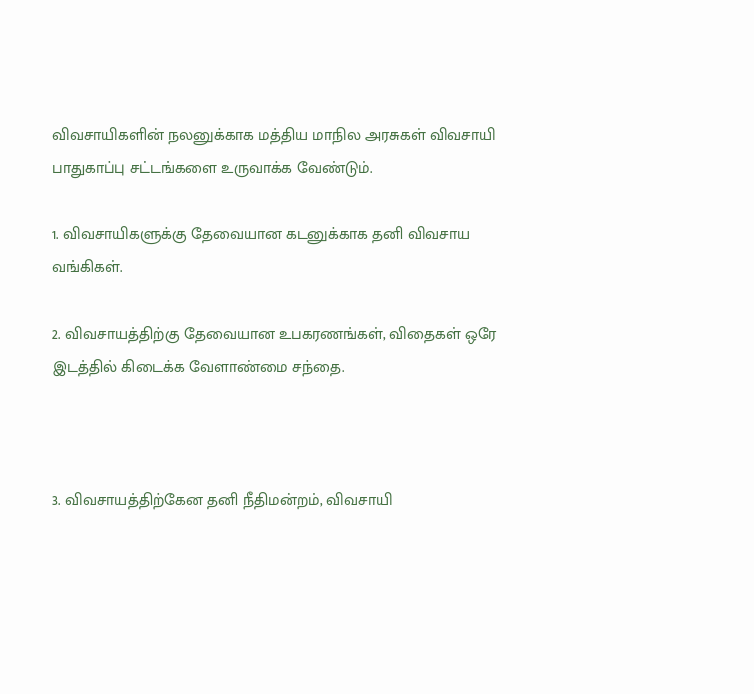விவசாயிகளின் நலனுக்காக மத்திய மாநில அரசுகள் விவசாயி பாதுகாப்பு சட்டங்களை உருவாக்க வேண்டும்.

1. விவசாயிகளுக்கு தேவையான கடனுக்காக தனி விவசாய வங்கிகள்.

2. விவசாயத்திற்கு தேவையான உபகரணங்கள், விதைகள் ஒரே இடத்தில் கிடைக்க வேளாண்மை சந்தை.



3. விவசாயத்திற்கேன தனி நீதிமன்றம், விவசாயி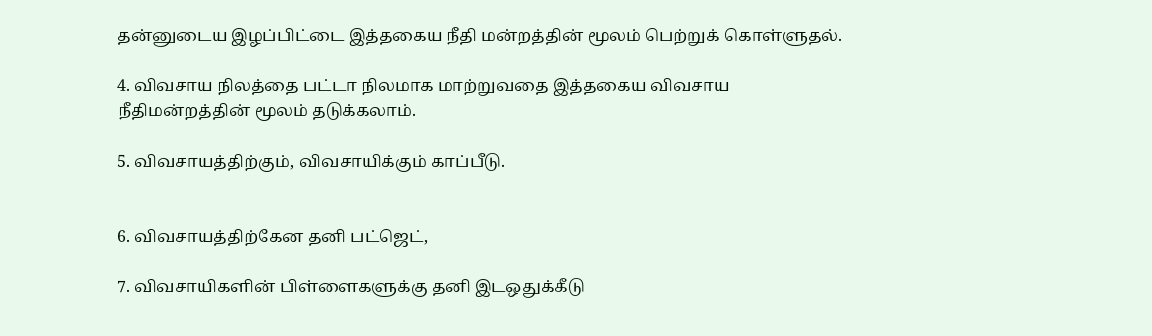தன்னுடைய இழப்பிட்டை இத்தகைய நீதி மன்றத்தின் மூலம் பெற்றுக் கொள்ளுதல்.

4. விவசாய நிலத்தை பட்டா நிலமாக மாற்றுவதை இத்தகைய விவசாய நீதிமன்றத்தின் மூலம் தடுக்கலாம்.

5. விவசாயத்திற்கும், விவசாயிக்கும் காப்பீடு.


6. விவசாயத்திற்கேன தனி பட்ஜெட்,

7. விவசாயிகளின் பிள்ளைகளுக்கு தனி இடஒதுக்கீடு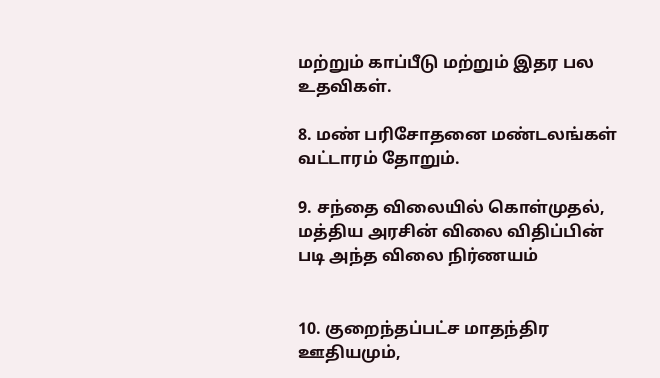மற்றும் காப்பீடு மற்றும் இதர பல உதவிகள்.

8. மண் பரிசோதனை மண்டலங்கள் வட்டாரம் தோறும்.

9. சந்தை விலையில் கொள்முதல், மத்திய அரசின் விலை விதிப்பின் படி அந்த விலை நிர்ணயம்


10. குறைந்தப்பட்ச மாதந்திர ஊதியமும்,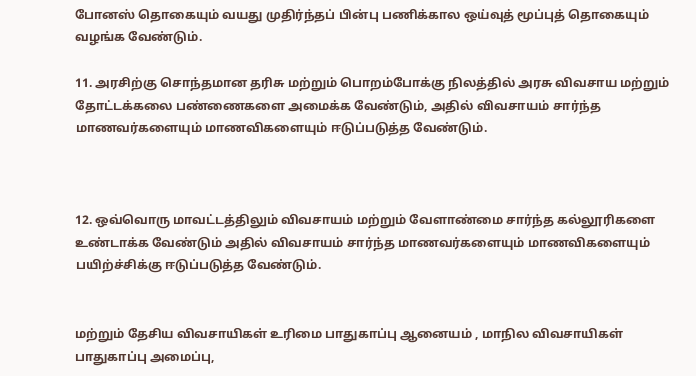போனஸ் தொகையும் வயது முதிர்ந்தப் பின்பு பணிக்கால ஒய்வுத் மூப்புத் தொகையும் வழங்க வேண்டும்.

11. அரசிற்கு சொந்தமான தரிசு மற்றும் பொறம்போக்கு நிலத்தில் அரசு விவசாய மற்றும் தோட்டக்கலை பண்ணைகளை அமைக்க வேண்டும், அதில் விவசாயம் சார்ந்த மாணவர்களையும் மாணவிகளையும் ஈடுப்படுத்த வேண்டும்.



12. ஒவ்வொரு மாவட்டத்திலும் விவசாயம் மற்றும் வேளாண்மை சார்ந்த கல்லூரிகளை உண்டாக்க வேண்டும் அதில் விவசாயம் சார்ந்த மாணவர்களையும் மாணவிகளையும் பயிற்ச்சிக்கு ஈடுப்படுத்த வேண்டும்.


மற்றும் தேசிய விவசாயிகள் உரிமை பாதுகாப்பு ஆனையம் , மாநில விவசாயிகள் பாதுகாப்பு அமைப்பு,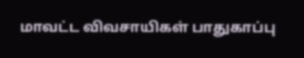மாவட்ட விவசாயிகள் பாதுகாப்பு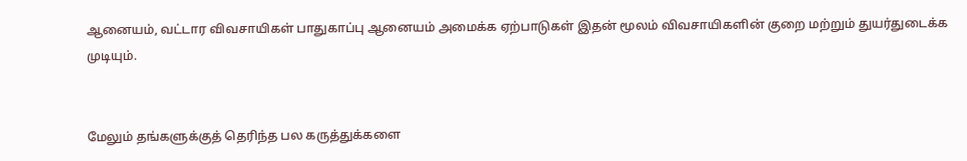ஆனையம், வட்டார விவசாயிகள் பாதுகாப்பு ஆனையம் அமைக்க ஏற்பாடுகள் இதன் மூலம் விவசாயிகளின் குறை மற்றும் துயர்துடைக்க முடியும்.


மேலும் தங்களுக்குத் தெரிந்த பல கருத்துக்களை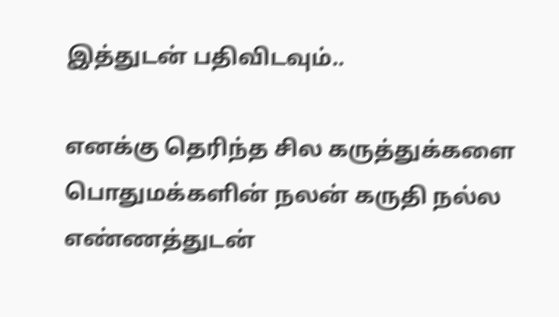இத்துடன் பதிவிடவும்..

எனக்கு தெரிந்த சில கருத்துக்களை பொதுமக்களின் நலன் கருதி நல்ல எண்ணத்துடன்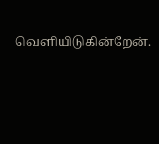வெளியிடுகின்றேன்.